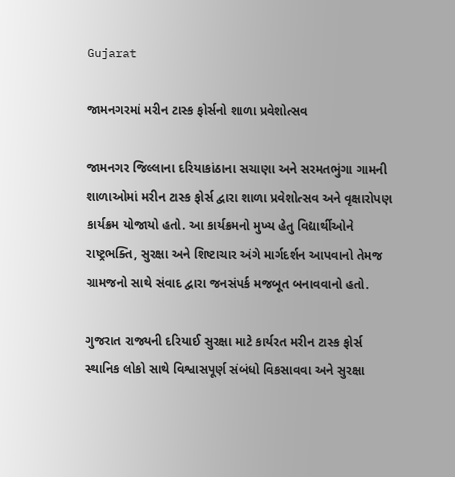Gujarat

જામનગરમાં મરીન ટાસ્ક ફોર્સનો શાળા પ્રવેશોત્સવ

જામનગર જિલ્લાના દરિયાકાંઠાના સચાણા અને સરમતભુંગા ગામની શાળાઓમાં મરીન ટાસ્ક ફોર્સ દ્વારા શાળા પ્રવેશોત્સવ અને વૃક્ષારોપણ કાર્યક્રમ યોજાયો હતો. આ કાર્યક્રમનો મુખ્ય હેતુ વિદ્યાર્થીઓને રાષ્ટ્રભક્તિ, સુરક્ષા અને શિષ્ટાચાર અંગે માર્ગદર્શન આપવાનો તેમજ ગ્રામજનો સાથે સંવાદ દ્વારા જનસંપર્ક મજબૂત બનાવવાનો હતો.

ગુજરાત રાજ્યની દરિયાઈ સુરક્ષા માટે કાર્યરત મરીન ટાસ્ક ફોર્સ સ્થાનિક લોકો સાથે વિશ્વાસપૂર્ણ સંબંધો વિકસાવવા અને સુરક્ષા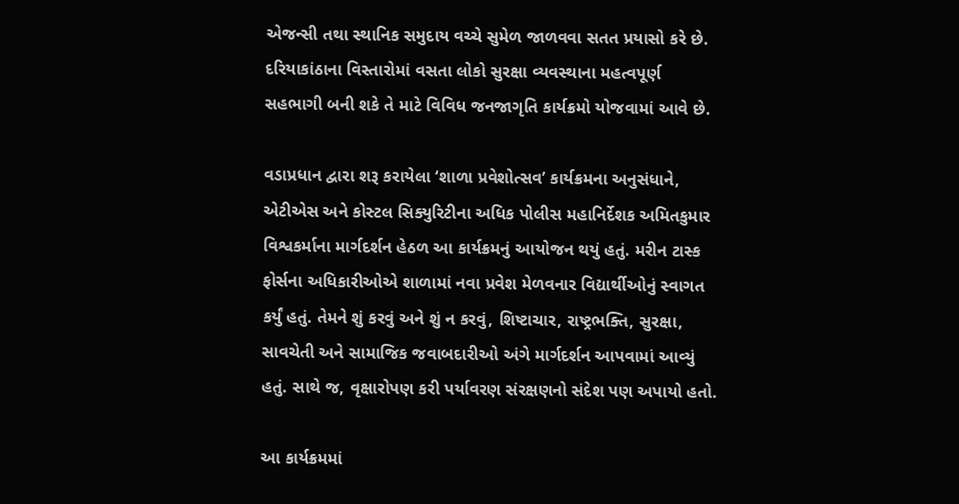એજન્સી તથા સ્થાનિક સમુદાય વચ્ચે સુમેળ જાળવવા સતત પ્રયાસો કરે છે. દરિયાકાંઠાના વિસ્તારોમાં વસતા લોકો સુરક્ષા વ્યવસ્થાના મહત્વપૂર્ણ સહભાગી બની શકે તે માટે વિવિધ જનજાગૃતિ કાર્યક્રમો યોજવામાં આવે છે.

વડાપ્રધાન દ્વારા શરૂ કરાયેલા ‘શાળા પ્રવેશોત્સવ’ કાર્યક્રમના અનુસંધાને, એટીએસ અને કોસ્ટલ સિક્યુરિટીના અધિક પોલીસ મહાનિર્દેશક અમિતકુમાર વિશ્વકર્માના માર્ગદર્શન હેઠળ આ કાર્યક્રમનું આયોજન થયું હતું. મરીન ટાસ્ક ફોર્સના અધિકારીઓએ શાળામાં નવા પ્રવેશ મેળવનાર વિદ્યાર્થીઓનું સ્વાગત કર્યું હતું. તેમને શું કરવું અને શું ન કરવું, શિષ્ટાચાર, રાષ્ટ્રભક્તિ, સુરક્ષા, સાવચેતી અને સામાજિક જવાબદારીઓ અંગે માર્ગદર્શન આપવામાં આવ્યું હતું. સાથે જ, વૃક્ષારોપણ કરી પર્યાવરણ સંરક્ષણનો સંદેશ પણ અપાયો હતો.

આ કાર્યક્રમમાં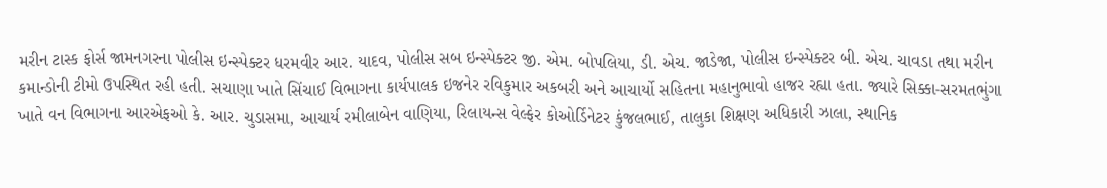મરીન ટાસ્ક ફોર્સ જામનગરના પોલીસ ઇન્સ્પેક્ટર ધરમવીર આર. યાદવ, પોલીસ સબ ઇન્સ્પેક્ટર જી. એમ. બોપલિયા, ડી. એચ. જાડેજા, પોલીસ ઇન્સ્પેક્ટર બી. એચ. ચાવડા તથા મરીન કમાન્ડોની ટીમો ઉપસ્થિત રહી હતી. સચાણા ખાતે સિંચાઈ વિભાગના કાર્યપાલક ઇજનેર રવિકુમાર અકબરી અને આચાર્યો સહિતના મહાનુભાવો હાજર રહ્યા હતા. જ્યારે સિક્કા-સરમતભુંગા ખાતે વન વિભાગના આરએફઓ કે. આર. ચુડાસમા, આચાર્ય રમીલાબેન વાણિયા, રિલાયન્સ વેલ્ફેર કોઓર્ડિનેટર કુંજલભાઈ, તાલુકા શિક્ષણ અધિકારી ઝાલા, સ્થાનિક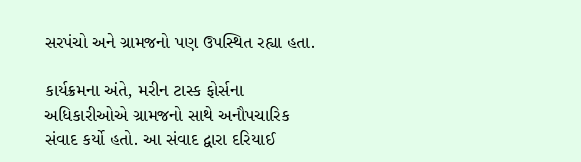સરપંચો અને ગ્રામજનો પણ ઉપસ્થિત રહ્યા હતા.

કાર્યક્રમના અંતે, મરીન ટાસ્ક ફોર્સના અધિકારીઓએ ગ્રામજનો સાથે અનૌપચારિક સંવાદ કર્યો હતો. આ સંવાદ દ્વારા દરિયાઈ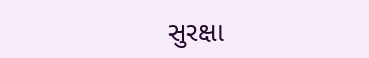સુરક્ષા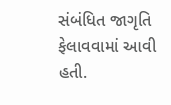સંબંધિત જાગૃતિ ફેલાવવામાં આવી હતી.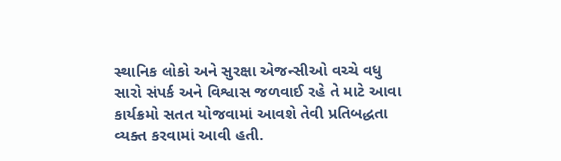સ્થાનિક લોકો અને સુરક્ષા એજન્સીઓ વચ્ચે વધુ સારો સંપર્ક અને વિશ્વાસ જળવાઈ રહે તે માટે આવા કાર્યક્રમો સતત યોજવામાં આવશે તેવી પ્રતિબદ્ધતા વ્યક્ત કરવામાં આવી હતી.